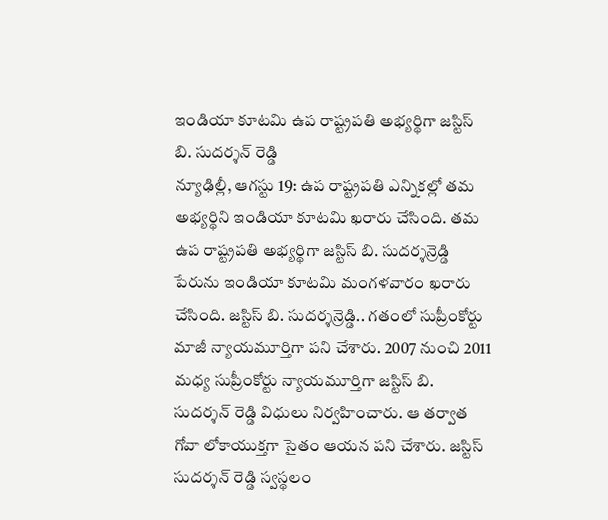ఇండియా కూటమి ఉప రాష్ట్రపతి అభ్యర్థిగా జస్టిస్ బి. సుదర్శన్ రెడ్డి
న్యూఢిల్లీ, ఆగస్టు 19: ఉప రాష్ట్రపతి ఎన్నికల్లో తమ అభ్యర్థిని ఇండియా కూటమి ఖరారు చేసింది. తమ ఉప రాష్ట్రపతి అభ్యర్థిగా జస్టిస్ బి. సుదర్శన్రెడ్డి పేరును ఇండియా కూటమి మంగళవారం ఖరారు చేసింది. జస్టిస్ బి. సుదర్శన్రెడ్డి.. గతంలో సుప్రీంకోర్టు మాజీ న్యాయమూర్తిగా పని చేశారు. 2007 నుంచి 2011 మధ్య సుప్రీంకోర్టు న్యాయమూర్తిగా జస్టిస్ బి. సుదర్శన్ రెడ్డి విధులు నిర్వహించారు. ఆ తర్వాత గోవా లోకాయుక్తగా సైతం ఆయన పని చేశారు. జస్టిస్ సుదర్శన్ రెడ్డి స్వస్థలం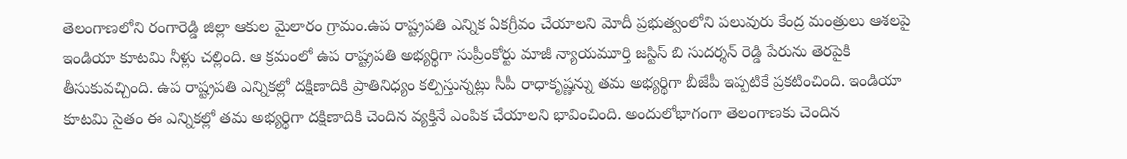తెలంగాణలోని రంగారెడ్డి జిల్లా ఆకుల మైలారం గ్రామం.ఉప రాష్ట్రపతి ఎన్నిక ఏకగ్రీవం చేయాలని మోదీ ప్రభుత్వంలోని పలువురు కేంద్ర మంత్రులు ఆశలపై ఇండియా కూటమి నీళ్లు చల్లింది. ఆ క్రమంలో ఉప రాష్ట్రపతి అభ్యర్థిగా సుప్రీంకోర్టు మాజీ న్యాయమూర్తి జస్టిస్ బి సుదర్శన్ రెడ్డి పేరును తెరపైకి తీసుకువచ్చింది. ఉప రాష్ట్రపతి ఎన్నికల్లో దక్షిణాదికి ప్రాతినిధ్యం కల్పిస్తున్నట్లు సీపీ రాధాకృష్ణన్ను తమ అభ్యర్థిగా బీజేపీ ఇప్పటికే ప్రకటించింది. ఇండియా కూటమి సైతం ఈ ఎన్నికల్లో తమ అభ్యర్థిగా దక్షిణాదికి చెందిన వ్యక్తినే ఎంపిక చేయాలని భావించింది. అందులోభాగంగా తెలంగాణకు చెందిన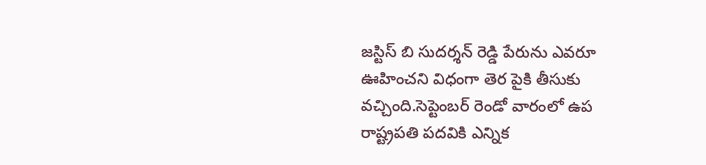జస్టిస్ బి సుదర్శన్ రెడ్డి పేరును ఎవరూ ఊహించని విధంగా తెర పైకి తీసుకు వచ్చింది.సెప్టెంబర్ రెండో వారంలో ఉప రాష్ట్రపతి పదవికి ఎన్నిక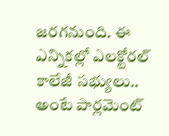జరగనుంది. ఈ ఎన్నికల్లో ఎలక్టోరల్ కాలేజీ సభ్యులు.. అంటే పార్లమెంట్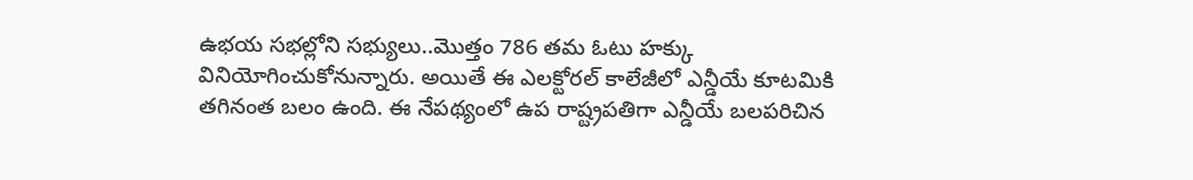ఉభయ సభల్లోని సభ్యులు..మొత్తం 786 తమ ఓటు హక్కు వినియోగించుకోనున్నారు. అయితే ఈ ఎలక్టోరల్ కాలేజీలో ఎన్డీయే కూటమికి తగినంత బలం ఉంది. ఈ నేపథ్యంలో ఉప రాష్ట్రపతిగా ఎన్డీయే బలపరిచిన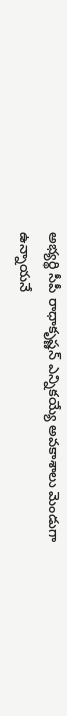అభ్యర్థి సీపీ రాధాకృష్ణన్ ఎన్నికయ్యే అవకాశాలు మెండుగా ఉన్నాయనే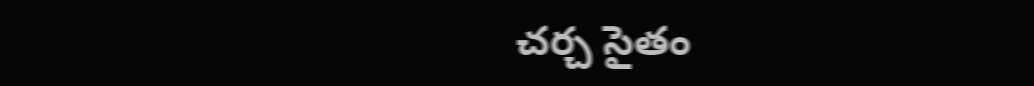చర్చ సైతం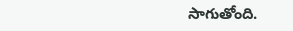సాగుతోంది.